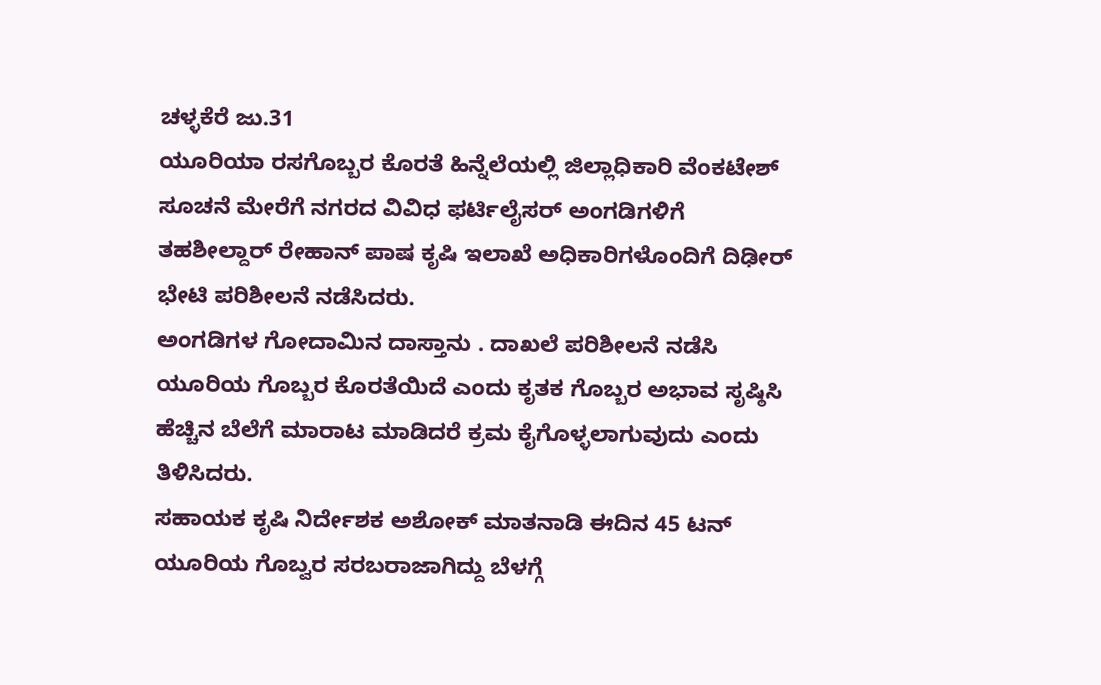ಚಳ್ಳಕೆರೆ ಜು.31
ಯೂರಿಯಾ ರಸಗೊಬ್ಬರ ಕೊರತೆ ಹಿನ್ನೆಲೆಯಲ್ಲಿ ಜಿಲ್ಲಾಧಿಕಾರಿ ವೆಂಕಟೇಶ್ ಸೂಚನೆ ಮೇರೆಗೆ ನಗರದ ವಿವಿಧ ಫರ್ಟಿಲೈಸರ್ ಅಂಗಡಿಗಳಿಗೆ ತಹಶೀಲ್ದಾರ್ ರೇಹಾನ್ ಪಾಷ ಕೃಷಿ ಇಲಾಖೆ ಅಧಿಕಾರಿಗಳೊಂದಿಗೆ ದಿಢೀರ್ ಭೇಟಿ ಪರಿಶೀಲನೆ ನಡೆಸಿದರು.
ಅಂಗಡಿಗಳ ಗೋದಾಮಿನ ದಾಸ್ತಾನು . ದಾಖಲೆ ಪರಿಶೀಲನೆ ನಡೆಸಿ ಯೂರಿಯ ಗೊಬ್ಬರ ಕೊರತೆಯಿದೆ ಎಂದು ಕೃತಕ ಗೊಬ್ಬರ ಅಭಾವ ಸೃಷ್ಠಿಸಿ ಹೆಚ್ಚಿನ ಬೆಲೆಗೆ ಮಾರಾಟ ಮಾಡಿದರೆ ಕ್ರಮ ಕೈಗೊಳ್ಳಲಾಗುವುದು ಎಂದು ತಿಳಿಸಿದರು.
ಸಹಾಯಕ ಕೃಷಿ ನಿರ್ದೇಶಕ ಅಶೋಕ್ ಮಾತನಾಡಿ ಈದಿನ 45 ಟನ್ ಯೂರಿಯ ಗೊಬ್ವರ ಸರಬರಾಜಾಗಿದ್ದು ಬೆಳಗ್ಗೆ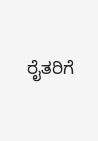ರೈತರಿಗೆ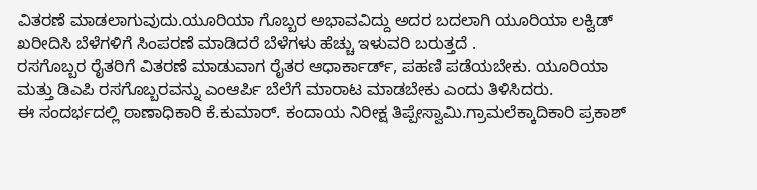ವಿತರಣೆ ಮಾಡಲಾಗುವುದು.ಯೂರಿಯಾ ಗೊಬ್ಬರ ಅಭಾವವಿದ್ದು ಅದರ ಬದಲಾಗಿ ಯೂರಿಯಾ ಲಕ್ವಿಡ್ ಖರೀದಿಸಿ ಬೆಳೆಗಳಿಗೆ ಸಿಂಪರಣೆ ಮಾಡಿದರೆ ಬೆಳೆಗಳು ಹೆಚ್ಚು ಇಳುವರಿ ಬರುತ್ತದೆ .
ರಸಗೊಬ್ಬರ ರೈತರಿಗೆ ವಿತರಣೆ ಮಾಡುವಾಗ ರೈತರ ಆಧಾರ್ಕಾರ್ಡ್, ಪಹಣಿ ಪಡೆಯಬೇಕು. ಯೂರಿಯಾ ಮತ್ತು ಡಿಎಪಿ ರಸಗೊಬ್ಬರವನ್ನು ಎಂಆರ್ಪಿ ಬೆಲೆಗೆ ಮಾರಾಟ ಮಾಡಬೇಕು ಎಂದು ತಿಳಿಸಿದರು.
ಈ ಸಂದರ್ಭದಲ್ಲಿ ಠಾಣಾಧಿಕಾರಿ ಕೆ.ಕುಮಾರ್. ಕಂದಾಯ ನಿರೀಕ್ಷ ತಿಪ್ಪೇಸ್ವಾಮಿ.ಗ್ರಾಮಲೆಕ್ಕಾದಿಕಾರಿ ಪ್ರಕಾಶ್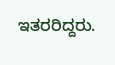ಇತರರಿದ್ದರು.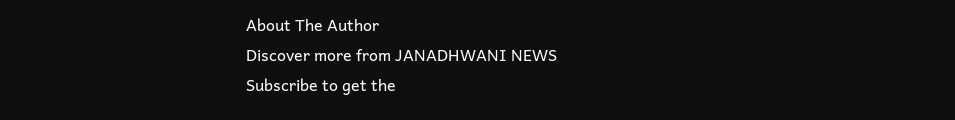About The Author
Discover more from JANADHWANI NEWS
Subscribe to get the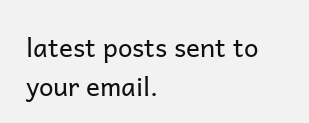latest posts sent to your email.